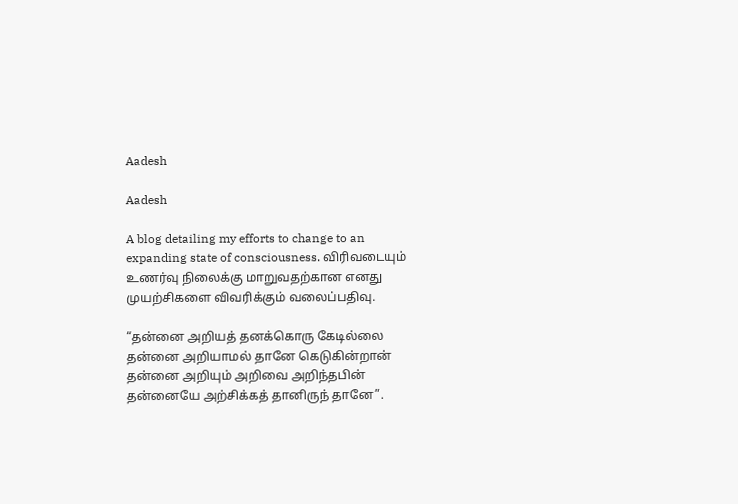Aadesh

Aadesh

A blog detailing my efforts to change to an expanding state of consciousness. விரிவடையும் உணர்வு நிலைக்கு மாறுவதற்கான எனது முயற்சிகளை விவரிக்கும் வலைப்பதிவு.

“தன்னை அறியத் தனக்கொரு கேடில்லை
தன்னை அறியாமல் தானே கெடுகின்றான்
தன்னை அறியும் அறிவை அறிந்தபின்
தன்னையே அற்சிக்கத் தானிருந் தானே”.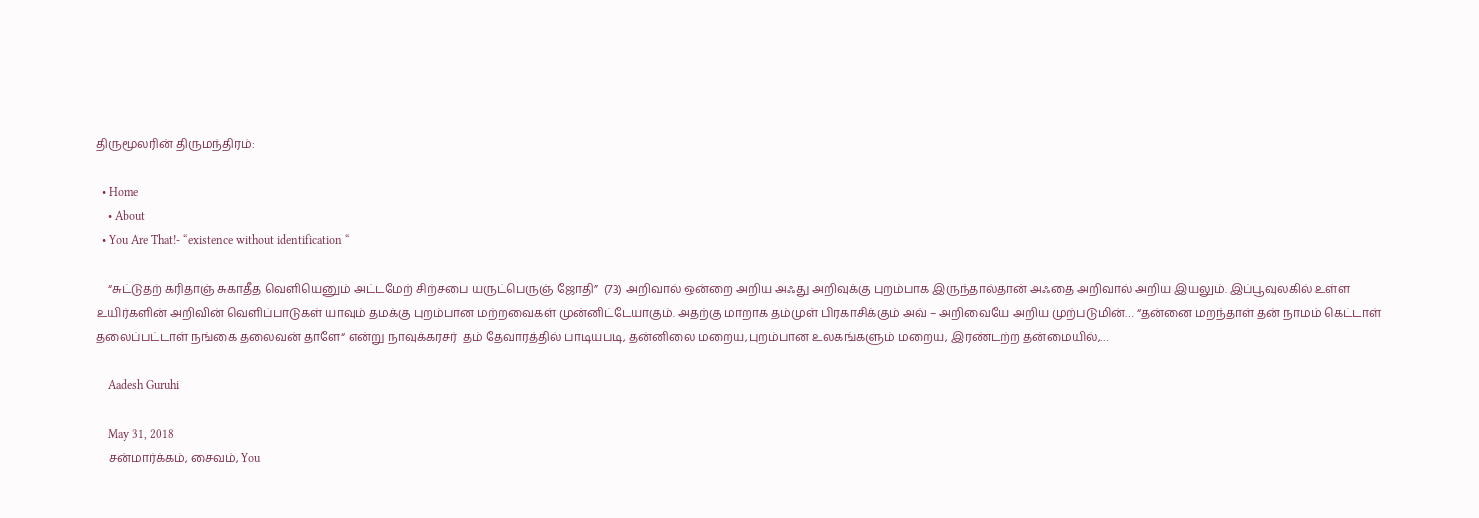திருமூலரின் திருமந்திரம்:

  • Home
    • About
  • You Are That!- “existence without identification “

    “சுட்டுதற் கரிதாஞ் சுகாதீத வெளியெனும் அட்டமேற் சிற்சபை யருட்பெருஞ் ஜோதி”  (73) அறிவால் ஒன்றை அறிய அஃது அறிவுக்கு புறம்பாக இருந்தால்தான் அஃதை அறிவால் அறிய இயலும். இப்பூவுலகில் உள்ள உயிர்களின் அறிவின் வெளிப்பாடுகள் யாவும் தமக்கு புறம்பான மற்றவைகள் முன்னிட்டேயாகும். அதற்கு மாறாக தம்முள் பிரகாசிக்கும் அவ் – அறிவையே அறிய முற்படுமின்… “தன்னை மறந்தாள் தன் நாமம் கெட்டாள் தலைப்பட்டாள் நங்கை தலைவன் தாளே“ என்று நாவுக்கரசர்  தம் தேவாரத்தில் பாடியபடி, தன்னிலை மறைய,புறம்பான உலகங்களும் மறைய, இரண்டற்ற தன்மையில்,…

    Aadesh Guruhi

    May 31, 2018
    சன்மார்க்கம், சைவம், You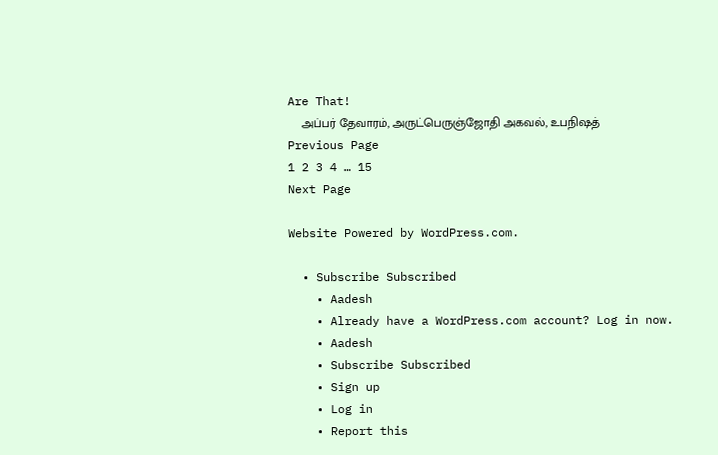Are That!
    அப்பர் தேவாரம், அருட்பெருஞ்ஜோதி அகவல், உபநிஷத்
Previous Page
1 2 3 4 … 15
Next Page

Website Powered by WordPress.com.

  • Subscribe Subscribed
    • Aadesh
    • Already have a WordPress.com account? Log in now.
    • Aadesh
    • Subscribe Subscribed
    • Sign up
    • Log in
    • Report this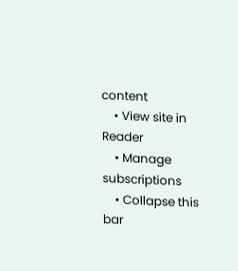content
    • View site in Reader
    • Manage subscriptions
    • Collapse this bar